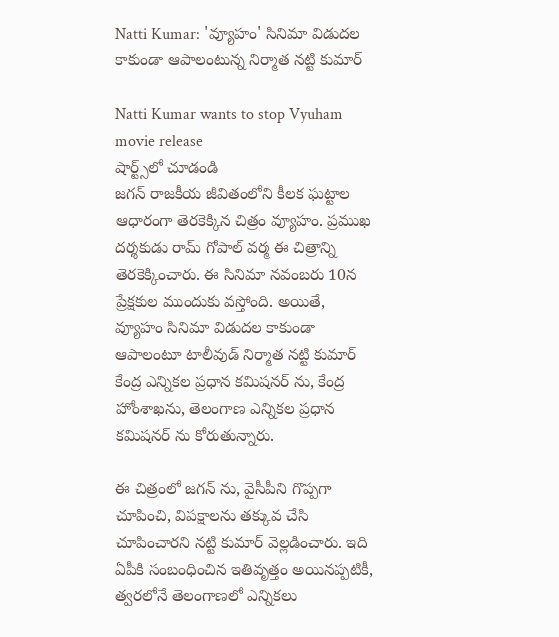Natti Kumar: 'వ్యూహం' సినిమా విడుదల కాకుండా ఆపాలంటున్న నిర్మాత నట్టి కుమార్

Natti Kumar wants to stop Vyuham movie release
షార్ట్స్‌లో చూడండి
జగన్ రాజకీయ జీవితంలోని కీలక ఘట్టాల ఆధారంగా తెరకెక్కిన చిత్రం వ్యూహం. ప్రముఖ దర్శకుడు రామ్ గోపాల్ వర్మ ఈ చిత్రాన్ని తెరకెక్కించారు. ఈ సినిమా నవంబరు 10న ప్రేక్షకుల ముందుకు వస్తోంది. అయితే, వ్యూహం సినిమా విడుదల కాకుండా ఆపాలంటూ టాలీవుడ్ నిర్మాత నట్టి కుమార్ కేంద్ర ఎన్నికల ప్రధాన కమిషనర్ ను, కేంద్ర హోంశాఖను, తెలంగాణ ఎన్నికల ప్రధాన కమిషనర్ ను కోరుతున్నారు.

ఈ చిత్రంలో జగన్ ను, వైసీపీని గొప్పగా చూపించి, విపక్షాలను తక్కువ చేసి చూపించారని నట్టి కుమార్ వెల్లడించారు. ఇది ఏపీకి సంబంధించిన ఇతివృత్తం అయినప్పటికీ, త్వరలోనే తెలంగాణలో ఎన్నికలు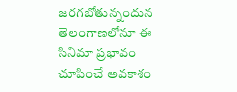జరగబోతున్నందున తెలంగాణలోనూ ఈ సినిమా ప్రభావం చూపించే అవకాశం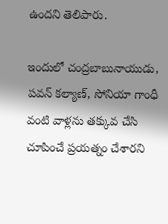ఉందని తెలిపారు.

ఇందులో చంద్రబాబునాయుడు, పవన్ కల్యాణ్, సోనియా గాంధీ వంటి వాళ్లను తక్కువ చేసి చూపించే ప్రయత్నం చేశారని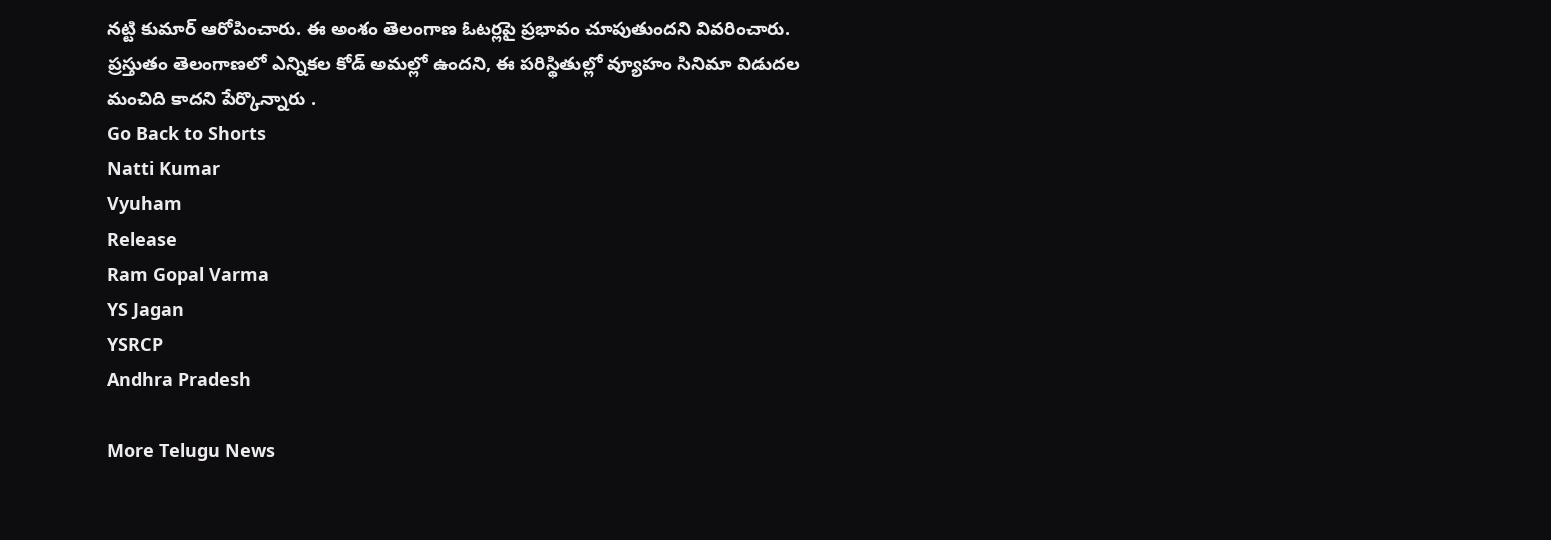నట్టి కుమార్ ఆరోపించారు. ఈ అంశం తెలంగాణ ఓటర్లపై ప్రభావం చూపుతుందని వివరించారు. ప్రస్తుతం తెలంగాణలో ఎన్నికల కోడ్ అమల్లో ఉందని, ఈ పరిస్థితుల్లో వ్యూహం సినిమా విడుదల మంచిది కాదని పేర్కొన్నారు .
Go Back to Shorts
Natti Kumar
Vyuham
Release
Ram Gopal Varma
YS Jagan
YSRCP
Andhra Pradesh

More Telugu News